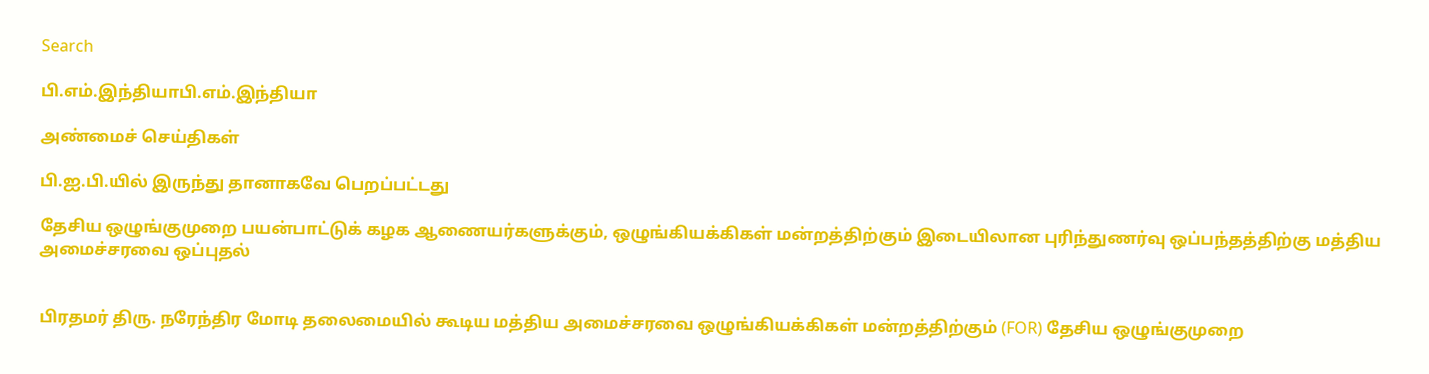Search

பி.எம்.இந்தியாபி.எம்.இந்தியா

அண்மைச் செய்திகள்

பி.ஐ.பி.யில் இருந்து தானாகவே பெறப்பட்டது

தேசிய ஒழுங்குமுறை பயன்பாட்டுக் கழக ஆணையர்களுக்கும், ஒழுங்கியக்கிகள் மன்றத்திற்கும் இடையிலான புரிந்துணர்வு ஒப்பந்தத்திற்கு மத்திய அமைச்சரவை ஒப்புதல்


பிரதமர் திரு. நரேந்திர மோடி தலைமையில் கூடிய மத்திய அமைச்சரவை ஒழுங்கியக்கிகள் மன்றத்திற்கும் (FOR) தேசிய ஒழுங்குமுறை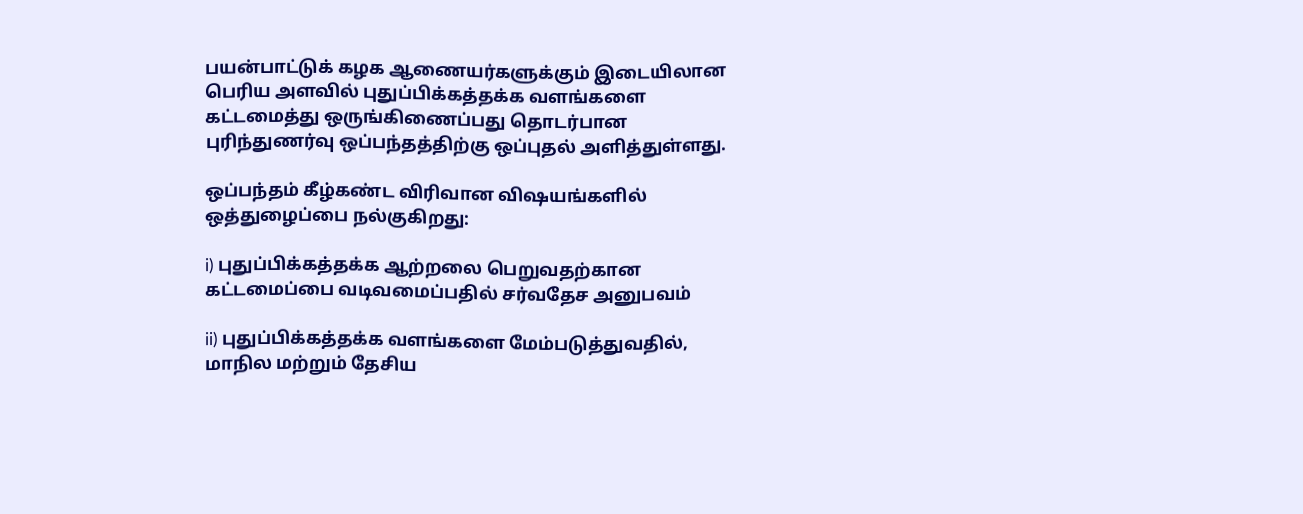பயன்பாட்டுக் கழக ஆணையர்களுக்கும் இடையிலான பெரிய அளவில் புதுப்பிக்கத்தக்க வளங்களை கட்டமைத்து ஒருங்கிணைப்பது தொடர்பான புரிந்துணர்வு ஒப்பந்தத்திற்கு ஒப்புதல் அளித்துள்ளது.

ஒப்பந்தம் கீழ்கண்ட விரிவான விஷயங்களில் ஒத்துழைப்பை நல்குகிறது:

i) புதுப்பிக்கத்தக்க ஆற்றலை பெறுவதற்கான கட்டமைப்பை வடிவமைப்பதில் சர்வதேச அனுபவம்

ii) புதுப்பிக்கத்தக்க வளங்களை மேம்படுத்துவதில், மாநில மற்றும் தேசிய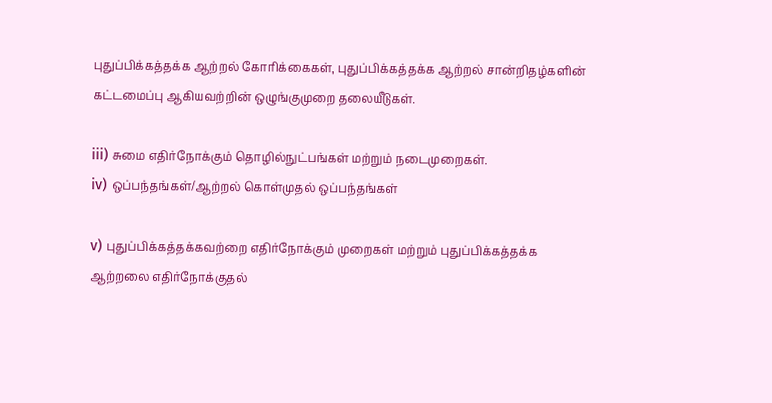புதுப்பிக்கத்தக்க ஆற்றல் கோரிக்கைகள், புதுப்பிக்கத்தக்க ஆற்றல் சான்றிதழ்களின் கட்டமைப்பு ஆகியவற்றின் ஒழுங்குமுறை தலையீடுகள்.

iii) சுமை எதிர்நோக்கும் தொழில்நுட்பங்கள் மற்றும் நடைமுறைகள்.
iv) ஒப்பந்தங்கள்/ஆற்றல் கொள்முதல் ஒப்பந்தங்கள்

v) புதுப்பிக்கத்தக்கவற்றை எதிர்நோக்கும் முறைகள் மற்றும் புதுப்பிக்கத்தக்க ஆற்றலை எதிர்நோக்குதல்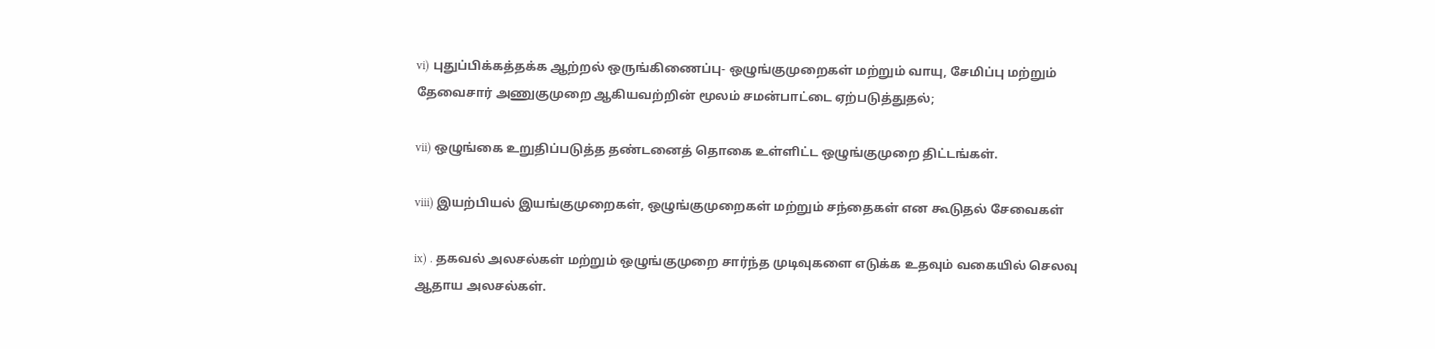vi) புதுப்பிக்கத்தக்க ஆற்றல் ஒருங்கிணைப்பு- ஒழுங்குமுறைகள் மற்றும் வாயு, சேமிப்பு மற்றும் தேவைசார் அணுகுமுறை ஆகியவற்றின் மூலம் சமன்பாட்டை ஏற்படுத்துதல்;

vii) ஒழுங்கை உறுதிப்படுத்த தண்டனைத் தொகை உள்ளிட்ட ஒழுங்குமுறை திட்டங்கள்.

viii) இயற்பியல் இயங்குமுறைகள், ஒழுங்குமுறைகள் மற்றும் சந்தைகள் என கூடுதல் சேவைகள்

ix) . தகவல் அலசல்கள் மற்றும் ஒழுங்குமுறை சார்ந்த முடிவுகளை எடுக்க உதவும் வகையில் செலவு ஆதாய அலசல்கள்.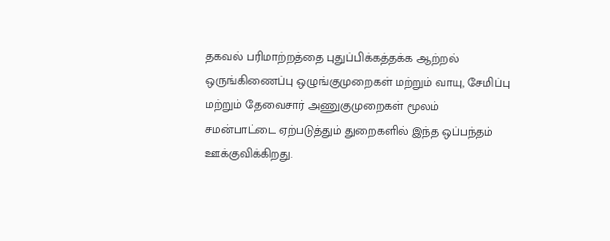தகவல் பரிமாற்றத்தை புதுப்பிக்கத்தக்க ஆற்றல் ஒருங்கிணைப்பு ஒழுங்குமுறைகள் மற்றும் வாயு, சேமிப்பு மற்றும் தேவைசார் அணுகுமுறைகள் மூலம் சமன்பாட்டை ஏற்படுத்தும் துறைகளில் இந்த ஒப்பந்தம் ஊக்குவிக்கிறது.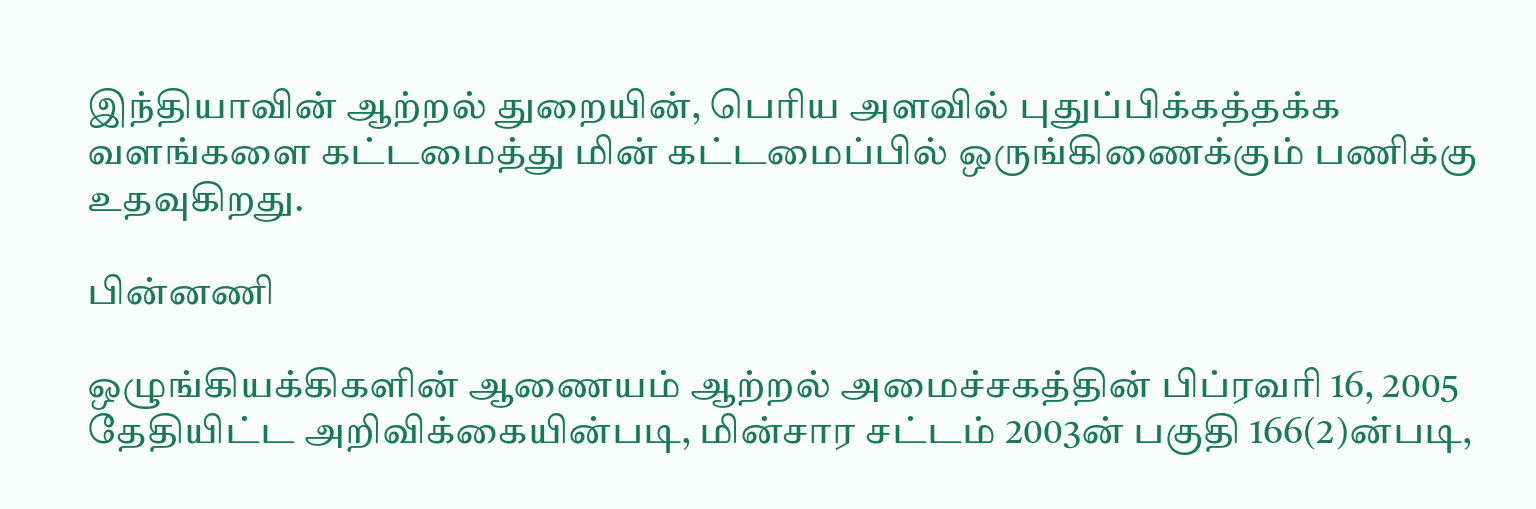இந்தியாவின் ஆற்றல் துறையின், பெரிய அளவில் புதுப்பிக்கத்தக்க வளங்களை கட்டமைத்து மின் கட்டமைப்பில் ஒருங்கிணைக்கும் பணிக்கு உதவுகிறது.

பின்னணி

ஒழுங்கியக்கிகளின் ஆணையம் ஆற்றல் அமைச்சகத்தின் பிப்ரவரி 16, 2005 தேதியிட்ட அறிவிக்கையின்படி, மின்சார சட்டம் 2003ன் பகுதி 166(2)ன்படி,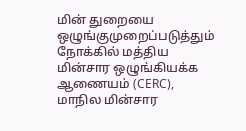மின் துறையை ஒழுங்குமுறைப்படுத்தும் நோக்கில் மத்திய மின்சார ஒழுங்கியக்க ஆணையம் (CERC), மாநில மின்சார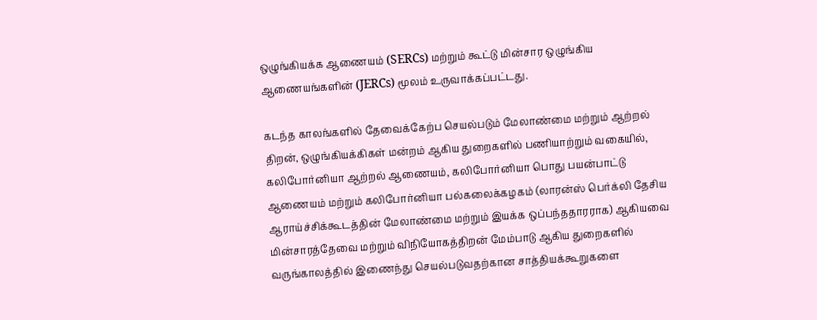ஒழுங்கியக்க ஆணையம் (SERCs) மற்றும் கூட்டு மின்சார ஒழுங்கிய ஆணையங்களின் (JERCs) மூலம் உருவாக்கப்பட்டது.

கடந்த காலங்களில் தேவைக்கேற்ப செயல்படும் மேலாண்மை மற்றும் ஆற்றல் திறன், ஒழுங்கியக்கிகள் மன்றம் ஆகிய துறைகளில் பணியாற்றும் வகையில், கலிபோர்னியா ஆற்றல் ஆணையம், கலிபோர்னியா பொது பயன்பாட்டு ஆணையம் மற்றும் கலிபோர்னியா பல்கலைக்கழகம் (லாரன்ஸ் பெர்க்லி தேசிய ஆராய்ச்சிக்கூடத்தின் மேலாண்மை மற்றும் இயக்க ஒப்பந்ததாரராக) ஆகியவை மின்சாரத்தேவை மற்றும் விநியோகத்திறன் மேம்பாடு ஆகிய துறைகளில் வருங்காலத்தில் இணைந்து செயல்படுவதற்கான சாத்தியக்கூறுகளை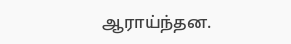ஆராய்ந்தன.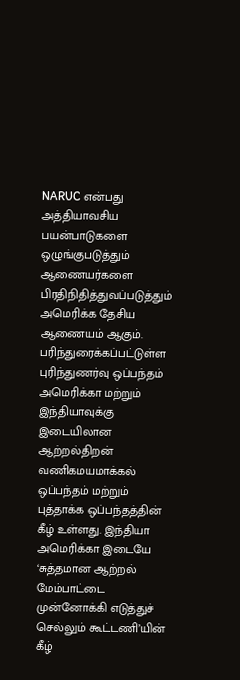NARUC என்பது அத்தியாவசிய பயன்பாடுகளை ஒழுங்குபடுத்தும் ஆணையர்களை பிரதிநிதித்துவப்படுத்தும் அமெரிக்க தேசிய ஆணையம் ஆகும். பரிந்துரைக்கப்பட்டுள்ள புரிந்துணர்வு ஒப்பந்தம் அமெரிக்கா மற்றும் இந்தியாவுக்கு இடையிலான ஆற்றல்திறன் வணிகமயமாக்கல் ஒப்பந்தம் மற்றும் புத்தாக்க ஒப்பந்தத்தின் கீழ் உள்ளது. இந்தியா அமெரிக்கா இடையே ‘சுத்தமான ஆற்றல் மேம்பாட்டை முன்னோக்கி எடுத்துச் செல்லும் கூட்டணி’யின் கீழ்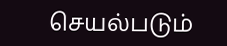செயல்படும்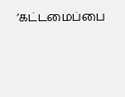‘கட்டமைப்பை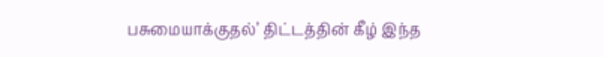பசுமையாக்குதல்’ திட்டத்தின் கீழ் இந்த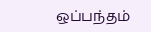ஒப்பந்தம்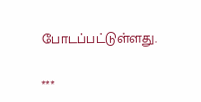போடப்பட்டுள்ளது.

***